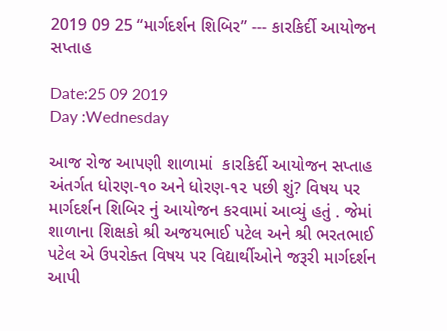2019 09 25 “માર્ગદર્શન શિબિર” --- કારકિર્દી આયોજન સપ્તાહ

Date:25 09 2019
Day :Wednesday

આજ રોજ આપણી શાળામાં  કારકિર્દી આયોજન સપ્તાહ અંતર્ગત ધોરણ-૧૦ અને ધોરણ-૧૨ પછી શું? વિષય પર  માર્ગદર્શન શિબિર નું આયોજન કરવામાં આવ્યું હતું . જેમાં શાળાના શિક્ષકો શ્રી અજયભાઈ પટેલ અને શ્રી ભરતભાઈ પટેલ એ ઉપરોક્ત વિષય પર વિદ્યાર્થીઓને જરૂરી માર્ગદર્શન આપી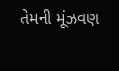તેમની મૂંઝવણ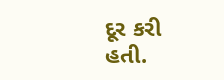દૂર કરી હતી.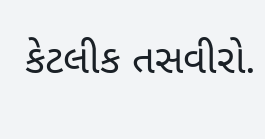કેટલીક તસવીરો.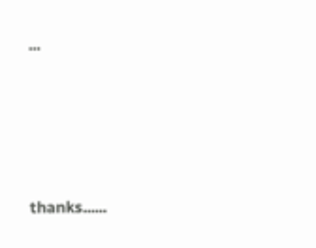...





thanks......